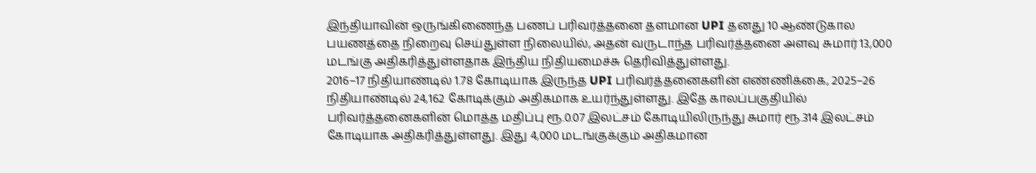இந்தியாவின் ஒருங்கிணைந்த பணப் பரிவர்த்தனை தளமான UPI தனது 10 ஆண்டுகால பயணத்தை நிறைவு செய்துள்ள நிலையில், அதன் வருடாந்த பரிவர்த்தனை அளவு சுமார் 13,000 மடங்கு அதிகரித்துள்ளதாக இந்திய நிதியமைச்சு தெரிவித்துள்ளது.
2016–17 நிதியாண்டில் 1.78 கோடியாக இருந்த UPI பரிவர்த்தனைகளின் எண்ணிக்கை, 2025–26 நிதியாண்டில் 24,162 கோடிக்கும் அதிகமாக உயர்ந்துள்ளது. இதே காலப்பகுதியில் பரிவர்த்தனைகளின் மொத்த மதிப்பு ரூ.0.07 இலட்சம் கோடியிலிருந்து சுமார் ரூ.314 இலட்சம் கோடியாக அதிகரித்துள்ளது. இது 4,000 மடங்குக்கும் அதிகமான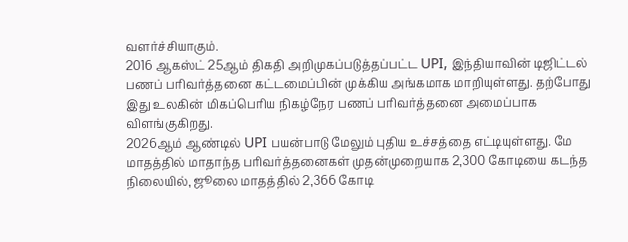வளர்ச்சியாகும்.
2016 ஆகஸ்ட் 25ஆம் திகதி அறிமுகப்படுத்தப்பட்ட UPI, இந்தியாவின் டிஜிட்டல் பணப் பரிவர்த்தனை கட்டமைப்பின் முக்கிய அங்கமாக மாறியுள்ளது. தற்போது இது உலகின் மிகப்பெரிய நிகழ்நேர பணப் பரிவர்த்தனை அமைப்பாக விளங்குகிறது.
2026ஆம் ஆண்டில் UPI பயன்பாடு மேலும் புதிய உச்சத்தை எட்டியுள்ளது. மே மாதத்தில் மாதாந்த பரிவர்த்தனைகள் முதன்முறையாக 2,300 கோடியை கடந்த நிலையில், ஜூலை மாதத்தில் 2,366 கோடி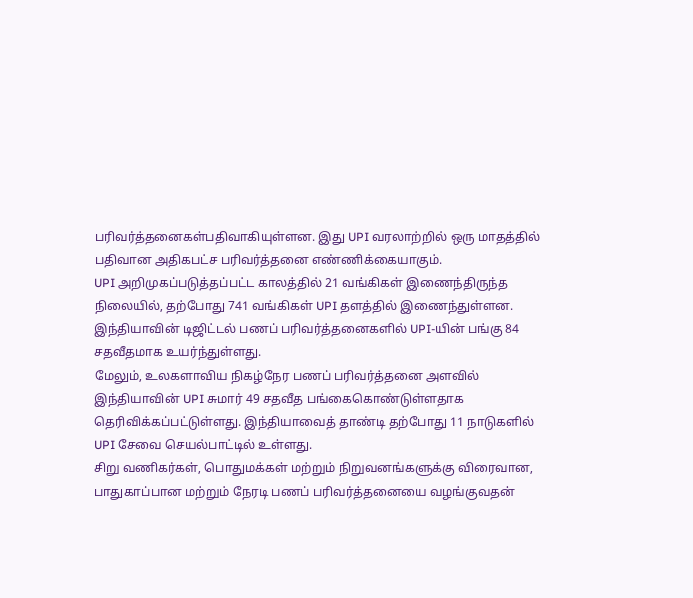பரிவர்த்தனைகள்பதிவாகியுள்ளன. இது UPI வரலாற்றில் ஒரு மாதத்தில் பதிவான அதிகபட்ச பரிவர்த்தனை எண்ணிக்கையாகும்.
UPI அறிமுகப்படுத்தப்பட்ட காலத்தில் 21 வங்கிகள் இணைந்திருந்த நிலையில், தற்போது 741 வங்கிகள் UPI தளத்தில் இணைந்துள்ளன. இந்தியாவின் டிஜிட்டல் பணப் பரிவர்த்தனைகளில் UPI-யின் பங்கு 84 சதவீதமாக உயர்ந்துள்ளது.
மேலும், உலகளாவிய நிகழ்நேர பணப் பரிவர்த்தனை அளவில் இந்தியாவின் UPI சுமார் 49 சதவீத பங்கைகொண்டுள்ளதாக தெரிவிக்கப்பட்டுள்ளது. இந்தியாவைத் தாண்டி தற்போது 11 நாடுகளில் UPI சேவை செயல்பாட்டில் உள்ளது.
சிறு வணிகர்கள், பொதுமக்கள் மற்றும் நிறுவனங்களுக்கு விரைவான, பாதுகாப்பான மற்றும் நேரடி பணப் பரிவர்த்தனையை வழங்குவதன்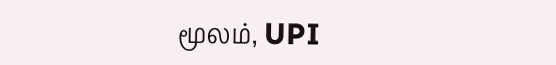மூலம், UPI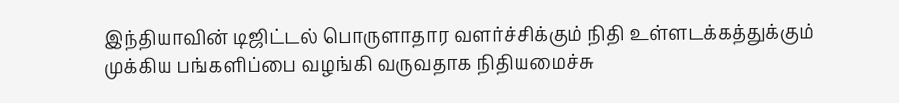இந்தியாவின் டிஜிட்டல் பொருளாதார வளர்ச்சிக்கும் நிதி உள்ளடக்கத்துக்கும் முக்கிய பங்களிப்பை வழங்கி வருவதாக நிதியமைச்சு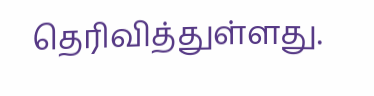தெரிவித்துள்ளது.